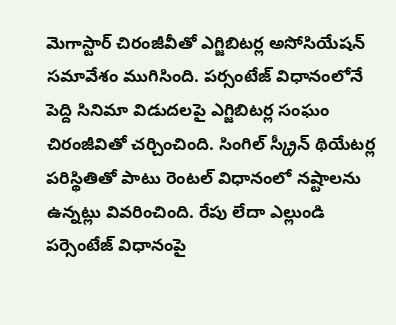మెగాస్టార్ చిరంజీవీతో ఎగ్జిబిటర్ల అసోసియేషన్ సమావేశం ముగిసింది. పర్సంటేజ్ విధానంలోనే పెద్ది సినిమా విడుదలపై ఎగ్జిబిటర్ల సంఘం చిరంజీవితో చర్చించింది. సింగిల్ స్క్రీన్ థియేటర్ల పరిస్థితితో పాటు రెంటల్ విధానంలో నష్టాలను ఉన్నట్లు వివరించింది. రేపు లేదా ఎల్లుండి పర్సెంటేజ్ విధానంపై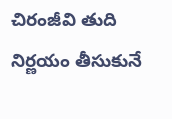చిరంజీవి తుది నిర్ణయం తీసుకునే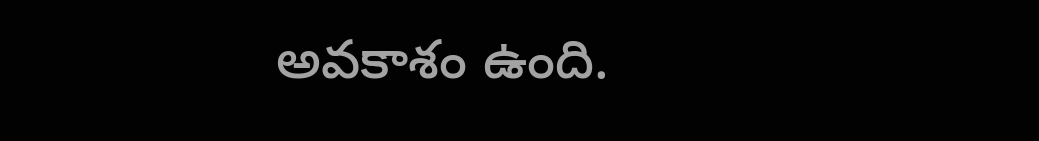అవకాశం ఉంది.